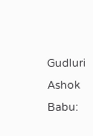Gudluri Ashok Babu: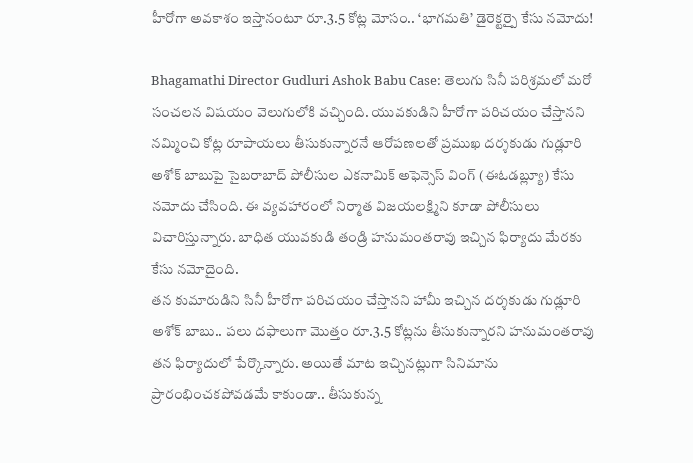హీరోగా అవకాశం ఇస్తానంటూ రూ.3.5 కోట్ల మోసం.. ‘భాగమతి’ డైరెక్టర్పై కేసు నమోదు!

Bhagamathi Director Gudluri Ashok Babu Case: తెలుగు సినీ పరిశ్రమలో మరో సంచలన విషయం వెలుగులోకి వచ్చింది. యువకుడిని హీరోగా పరిచయం చేస్తానని నమ్మించి కోట్ల రూపాయలు తీసుకున్నారనే ఆరోపణలతో ప్రముఖ దర్శకుడు గుడ్లూరి అశోక్ బాబుపై సైబరాబాద్ పోలీసుల ఎకనామిక్ అఫెన్సెస్ వింగ్ (ఈఓడబ్ల్యూ) కేసు నమోదు చేసింది. ఈ వ్యవహారంలో నిర్మాత విజయలక్ష్మిని కూడా పోలీసులు విచారిస్తున్నారు. బాధిత యువకుడి తండ్రి హనుమంతరావు ఇచ్చిన ఫిర్యాదు మేరకు కేసు నమోదైంది.
తన కుమారుడిని సినీ హీరోగా పరిచయం చేస్తానని హామీ ఇచ్చిన దర్శకుడు గుడ్లూరి అశోక్ బాబు.. పలు దఫాలుగా మొత్తం రూ.3.5 కోట్లను తీసుకున్నారని హనుమంతరావు తన ఫిర్యాదులో పేర్కొన్నారు. అయితే మాట ఇచ్చినట్లుగా సినిమాను ప్రారంభించకపోవడమే కాకుండా.. తీసుకున్న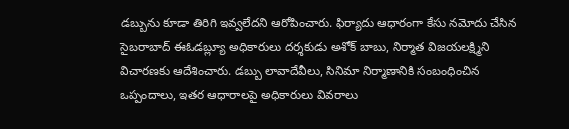డబ్బును కూడా తిరిగి ఇవ్వలేదని ఆరోపించారు. ఫిర్యాదు ఆధారంగా కేసు నమోదు చేసిన సైబరాబాద్ ఈఓడబ్ల్యూ అధికారులు దర్శకుడు అశోక్ బాబు, నిర్మాత విజయలక్ష్మిని విచారణకు ఆదేశించారు. డబ్బు లావాదేవీలు, సినిమా నిర్మాణానికి సంబంధించిన ఒప్పందాలు, ఇతర ఆధారాలపై అధికారులు వివరాలు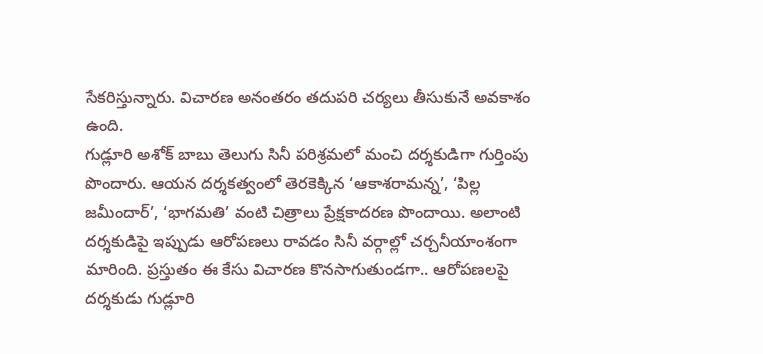సేకరిస్తున్నారు. విచారణ అనంతరం తదుపరి చర్యలు తీసుకునే అవకాశం ఉంది.
గుడ్లూరి అశోక్ బాబు తెలుగు సినీ పరిశ్రమలో మంచి దర్శకుడిగా గుర్తింపు పొందారు. ఆయన దర్శకత్వంలో తెరకెక్కిన ‘ఆకాశరామన్న’, ‘పిల్ల జమీందార్’, ‘భాగమతి’ వంటి చిత్రాలు ప్రేక్షకాదరణ పొందాయి. అలాంటి దర్శకుడిపై ఇప్పుడు ఆరోపణలు రావడం సినీ వర్గాల్లో చర్చనీయాంశంగా మారింది. ప్రస్తుతం ఈ కేసు విచారణ కొనసాగుతుండగా.. ఆరోపణలపై దర్శకుడు గుడ్లూరి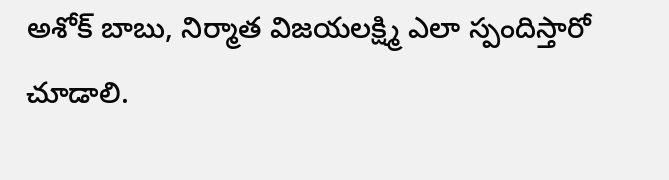అశోక్ బాబు, నిర్మాత విజయలక్ష్మి ఎలా స్పందిస్తారో చూడాలి.